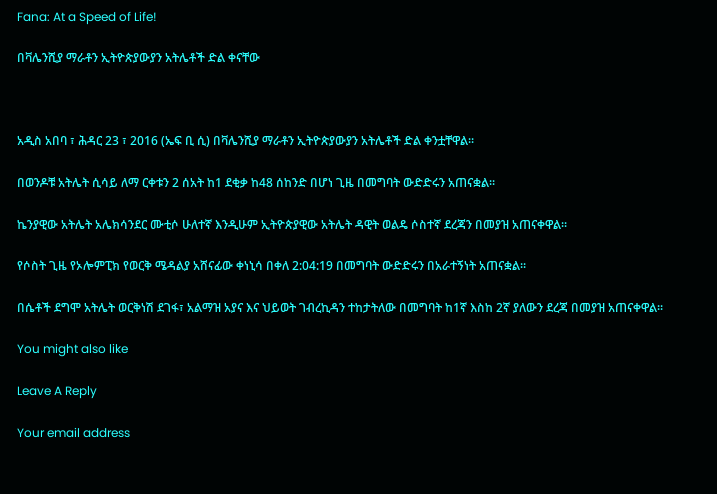Fana: At a Speed of Life!

በቫሌንሺያ ማራቶን ኢትዮጵያውያን አትሌቶች ድል ቀናቸው



አዲስ አበባ ፣ ሕዳር 23 ፣ 2016 (ኤፍ ቢ ሲ) በቫሌንሺያ ማራቶን ኢትዮጵያውያን አትሌቶች ድል ቀንቷቸዋል፡፡

በወንዶቹ አትሌት ሲሳይ ለማ ርቀቱን 2 ሰአት ከ1 ደቂቃ ከ48 ሰከንድ በሆነ ጊዜ በመግባት ውድድሩን አጠናቋል፡፡

ኬንያዊው አትሌት አሌክሳንደር ሙቲሶ ሁለተኛ እንዲሁም ኢትዮጵያዊው አትሌት ዳዊት ወልዴ ሶስተኛ ደረጃን በመያዝ አጠናቀዋል፡፡

የሶስት ጊዜ የኦሎምፒክ የወርቅ ሜዳልያ አሸናፊው ቀነኒሳ በቀለ 2:04:19 በመግባት ውድድሩን በአራተኝነት አጠናቋል፡፡

በሴቶች ደግሞ አትሌት ወርቅነሽ ደገፋ፣ አልማዝ አያና እና ህይወት ገብረኪዳን ተከታትለው በመግባት ከ1ኛ እስከ 2ኛ ያለውን ደረጃ በመያዝ አጠናቀዋል፡፡

You might also like

Leave A Reply

Your email address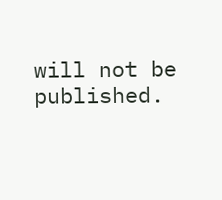will not be published.